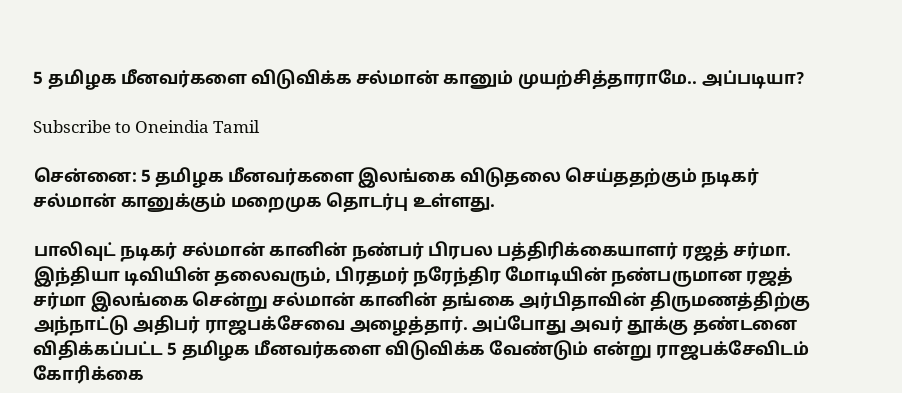5 தமிழக மீனவர்களை விடுவிக்க சல்மான் கானும் முயற்சித்தாராமே.. அப்படியா?

Subscribe to Oneindia Tamil

சென்னை: 5 தமிழக மீனவர்களை இலங்கை விடுதலை செய்ததற்கும் நடிகர் சல்மான் கானுக்கும் மறைமுக தொடர்பு உள்ளது.

பாலிவுட் நடிகர் சல்மான் கானின் நண்பர் பிரபல பத்திரிக்கையாளர் ரஜத் சர்மா. இந்தியா டிவியின் தலைவரும், பிரதமர் நரேந்திர மோடியின் நண்பருமான ரஜத் சர்மா இலங்கை சென்று சல்மான் கானின் தங்கை அர்பிதாவின் திருமணத்திற்கு அந்நாட்டு அதிபர் ராஜபக்சேவை அழைத்தார். அப்போது அவர் தூக்கு தண்டனை விதிக்கப்பட்ட 5 தமிழக மீனவர்களை விடுவிக்க வேண்டும் என்று ராஜபக்சேவிடம் கோரிக்கை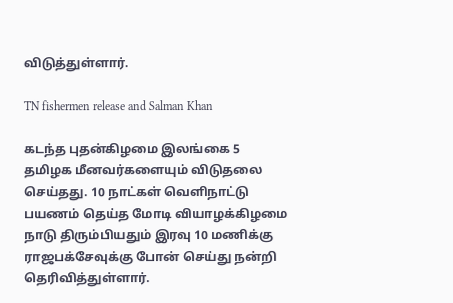விடுத்துள்ளார்.

TN fishermen release and Salman Khan

கடந்த புதன்கிழமை இலங்கை 5 தமிழக மீனவர்களையும் விடுதலை செய்தது. 10 நாட்கள் வெளிநாட்டு பயணம் தெய்த மோடி வியாழக்கிழமை நாடு திரும்பியதும் இரவு 10 மணிக்கு ராஜபக்சேவுக்கு போன் செய்து நன்றி தெரிவித்துள்ளார்.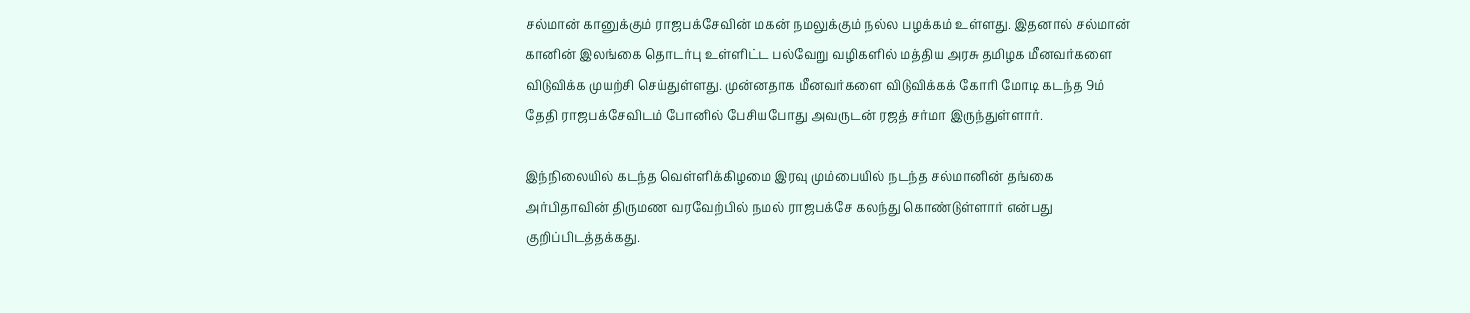சல்மான் கானுக்கும் ராஜபக்சேவின் மகன் நமலுக்கும் நல்ல பழக்கம் உள்ளது. இதனால் சல்மான் கானின் இலங்கை தொடர்பு உள்ளிட்ட பல்வேறு வழிகளில் மத்திய அரசு தமிழக மீனவர்களை விடுவிக்க முயற்சி செய்துள்ளது. முன்னதாக மீனவர்களை விடுவிக்கக் கோரி மோடி கடந்த 9ம் தேதி ராஜபக்சேவிடம் போனில் பேசியபோது அவருடன் ரஜத் சர்மா இருந்துள்ளார்.

இந்நிலையில் கடந்த வெள்ளிக்கிழமை இரவு மும்பையில் நடந்த சல்மானின் தங்கை அர்பிதாவின் திருமண வரவேற்பில் நமல் ராஜபக்சே கலந்து கொண்டுள்ளார் என்பது குறிப்பிடத்தக்கது.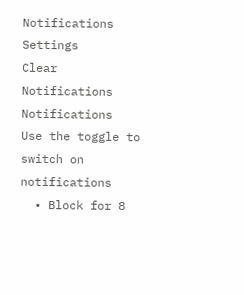Notifications
Settings
Clear Notifications
Notifications
Use the toggle to switch on notifications
  • Block for 8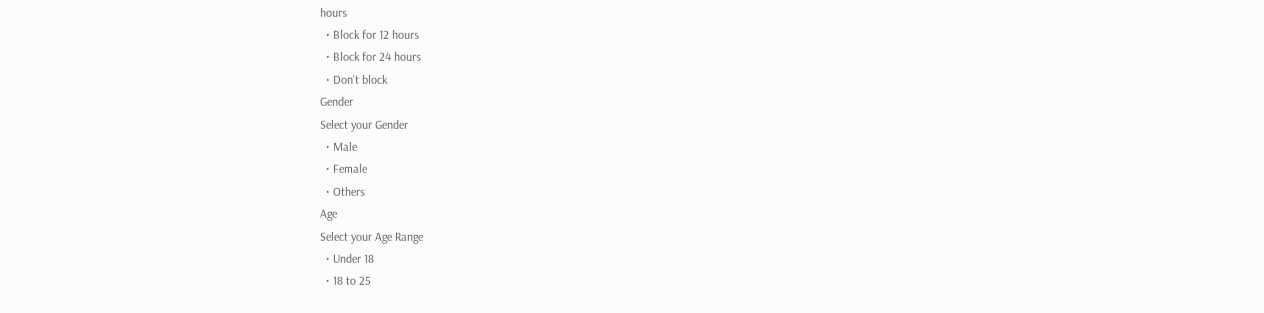hours
  • Block for 12 hours
  • Block for 24 hours
  • Don't block
Gender
Select your Gender
  • Male
  • Female
  • Others
Age
Select your Age Range
  • Under 18
  • 18 to 25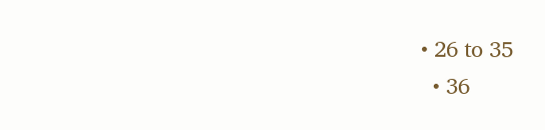• 26 to 35
  • 36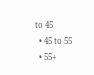to 45
  • 45 to 55
  • 55+